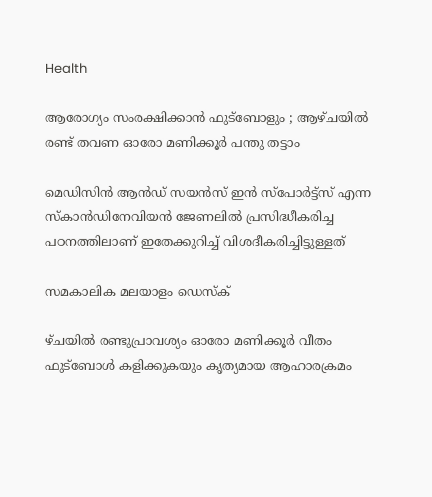Health

ആരോഗ്യം സംരക്ഷിക്കാന്‍ ഫുട്‌ബോളും ; ആഴ്ചയില്‍ രണ്ട് തവണ ഓരോ മണിക്കൂര്‍ പന്തു തട്ടാം

മെഡിസിന്‍ ആന്‍ഡ് സയന്‍സ് ഇന്‍ സ്‌പോര്‍ട്ട്‌സ് എന്ന സ്‌കാന്‍ഡിനേവിയന്‍ ജേണലില്‍ പ്രസിദ്ധീകരിച്ച പഠനത്തിലാണ് ഇതേക്കുറിച്ച് വിശദീകരിച്ചിട്ടുള്ളത്

സമകാലിക മലയാളം ഡെസ്ക്

ഴ്ചയില്‍ രണ്ടുപ്രാവശ്യം ഓരോ മണിക്കൂര്‍ വീതം ഫുട്‌ബോള്‍ കളിക്കുകയും കൃത്യമായ ആഹാരക്രമം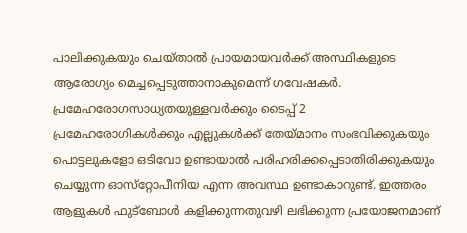പാലിക്കുകയും ചെയ്താല്‍ പ്രായമായവര്‍ക്ക് അസ്ഥികളുടെ ആരോഗ്യം മെച്ചപ്പെടുത്താനാകുമെന്ന് ഗവേഷകര്‍. പ്രമേഹരോഗസാധ്യതയുള്ളവര്‍ക്കും ടൈപ്പ് 2 പ്രമേഹരോഗികള്‍ക്കും എല്ലുകള്‍ക്ക് തേയ്മാനം സംഭവിക്കുകയും പൊട്ടലുകളോ ഒടിവോ ഉണ്ടായാല്‍ പരിഹരിക്കപ്പെടാതിരിക്കുകയും ചെയ്യുന്ന ഓസ്‌റ്റോപീനിയ എന്ന അവസ്ഥ ഉണ്ടാകാറുണ്ട്. ഇത്തരം ആളുകള്‍ ഫുട്‌ബോള്‍ കളിക്കുന്നതുവഴി ലഭിക്കുന്ന പ്രയോജനമാണ്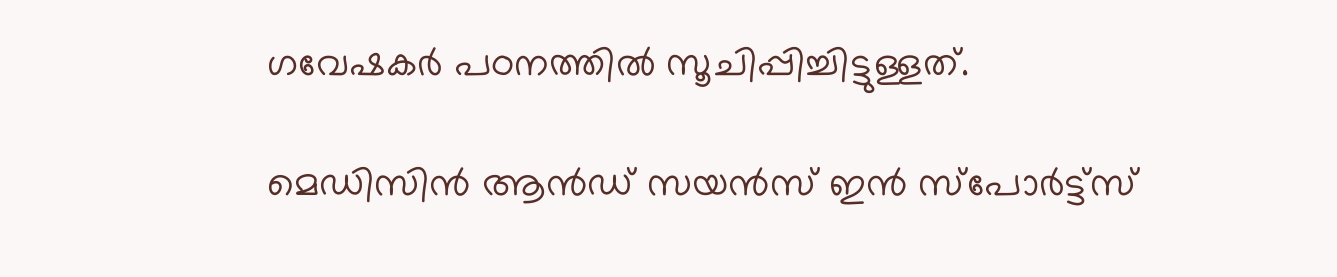ഗവേഷകര്‍ പഠനത്തില്‍ സൂചിപ്പിച്ചിട്ടുള്ളത്.

മെഡിസിന്‍ ആന്‍ഡ് സയന്‍സ് ഇന്‍ സ്‌പോര്‍ട്ട്‌സ്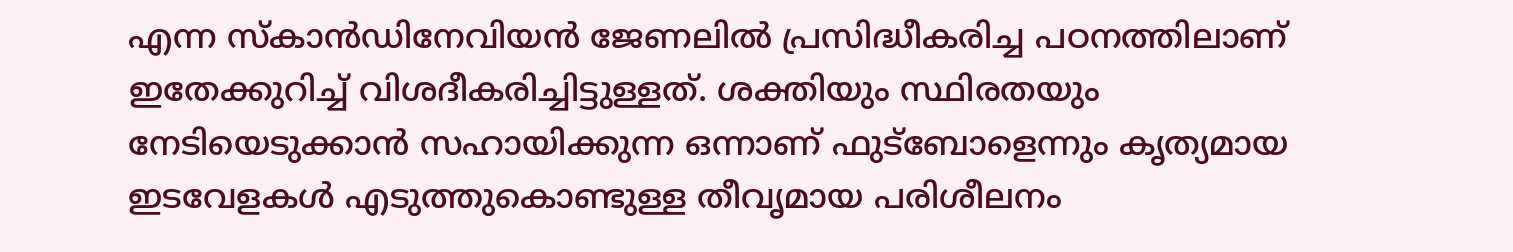എന്ന സ്‌കാന്‍ഡിനേവിയന്‍ ജേണലില്‍ പ്രസിദ്ധീകരിച്ച പഠനത്തിലാണ് ഇതേക്കുറിച്ച് വിശദീകരിച്ചിട്ടുള്ളത്. ശക്തിയും സ്ഥിരതയും നേടിയെടുക്കാന്‍ സഹായിക്കുന്ന ഒന്നാണ് ഫുട്‌ബോളെന്നും കൃത്യമായ ഇടവേളകള്‍ എടുത്തുകൊണ്ടുള്ള തീവൃമായ പരിശീലനം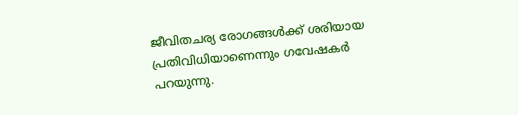ജീവിതചര്യ രോഗങ്ങള്‍ക്ക് ശരിയായ പ്രതിവിധിയാണെന്നും ഗവേഷകര്‍ പറയുന്നു.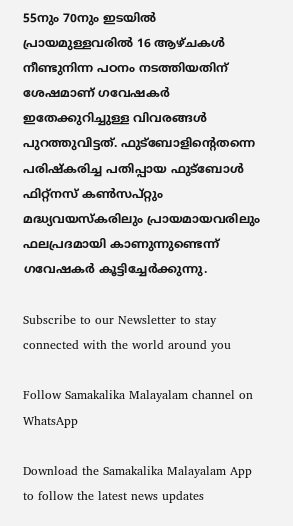55നും 70നും ഇടയില്‍ പ്രായമുള്ളവരില്‍ 16 ആഴ്ചകള്‍ നീണ്ടുനിന്ന പഠനം നടത്തിയതിന് ശേഷമാണ് ഗവേഷകര്‍ ഇതേക്കുറിച്ചുള്ള വിവരങ്ങള്‍ പുറത്തുവിട്ടത്. ഫുട്‌ബോളിന്റെതന്നെ പരിഷ്‌കരിച്ച പതിപ്പായ ഫുട്‌ബോള്‍ ഫിറ്റ്‌നസ് കണ്‍സപ്റ്റും മദ്ധ്യവയസ്‌കരിലും പ്രായമായവരിലും ഫലപ്രദമായി കാണുന്നുണ്ടെന്ന് ഗവേഷകര്‍ കൂട്ടിച്ചേര്‍ക്കുന്നു.

Subscribe to our Newsletter to stay connected with the world around you

Follow Samakalika Malayalam channel on WhatsApp

Download the Samakalika Malayalam App to follow the latest news updates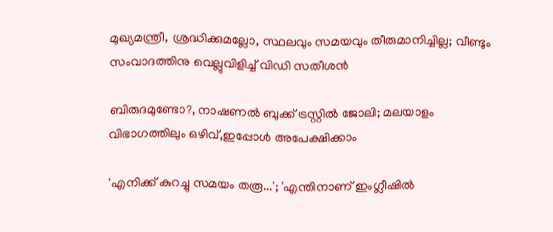മുഖ്യമന്ത്രീ, ശ്രദ്ധിക്കുമല്ലോ, സ്ഥലവും സമയവും തീരുമാനിച്ചില്ല; വീണ്ടും സംവാദത്തിനു വെല്ലുവിളിച്ച് വിഡി സതീശന്‍

ബിരുദമുണ്ടോ?, നാഷണൽ ബുക്ക് ട്രസ്റ്റിൽ ജോലി; മലയാളം വിഭാഗത്തിലും ഒഴിവ്,ഇപ്പോൾ അപേക്ഷിക്കാം

'എനിക്ക് കുറച്ചു സമയം തരൂ...'; 'എന്തിനാണ് ഇംഗ്ലീഷിൽ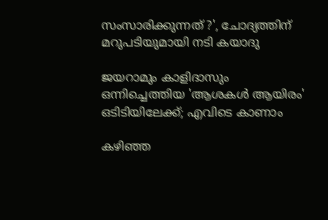സംസാരിക്കുന്നത് ?', ചോദ്യത്തിന് മറുപടിയുമായി നടി കയാദു

ജയറാമും കാളിദാസും ഒന്നിച്ചെത്തിയ 'ആശകൾ ആയിരം' ഒടിടിയിലേക്ക്; എവിടെ കാണാം

കഴിഞ്ഞ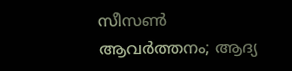സീസണ്‍ ആവര്‍ത്തനം; ആദ്യ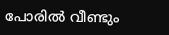പോരില്‍ വീണ്ടും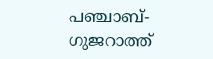പഞ്ചാബ്- ഗുജറാത്ത്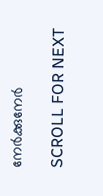നേര്‍ക്കുനേര്‍

SCROLL FOR NEXT